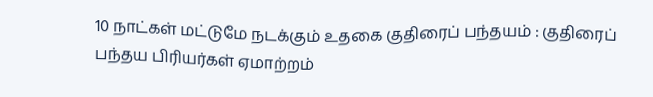10 நாட்கள் மட்டுமே நடக்கும் உதகை குதிரைப் பந்தயம் : குதிரைப் பந்தய பிரியர்கள் ஏமாற்றம்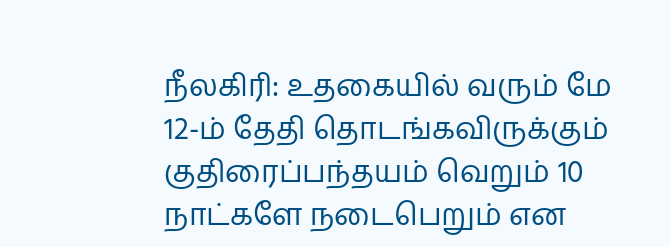நீலகிரி: உதகையில் வரும் மே 12-ம் தேதி தொடங்கவிருக்கும் குதிரைப்பந்தயம் வெறும் 10 நாட்களே நடைபெறும் என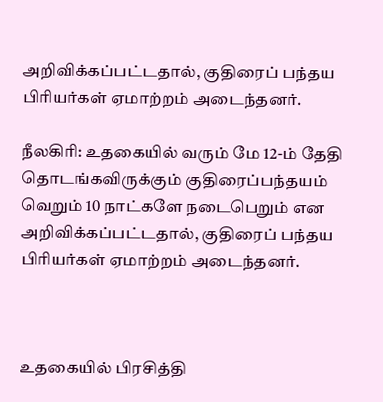அறிவிக்கப்பட்டதால், குதிரைப் பந்தய பிரியர்கள் ஏமாற்றம் அடைந்தனர்.

நீலகிரி: உதகையில் வரும் மே 12-ம் தேதி தொடங்கவிருக்கும் குதிரைப்பந்தயம் வெறும் 10 நாட்களே நடைபெறும் என அறிவிக்கப்பட்டதால், குதிரைப் பந்தய பிரியர்கள் ஏமாற்றம் அடைந்தனர்.



உதகையில் பிரசித்தி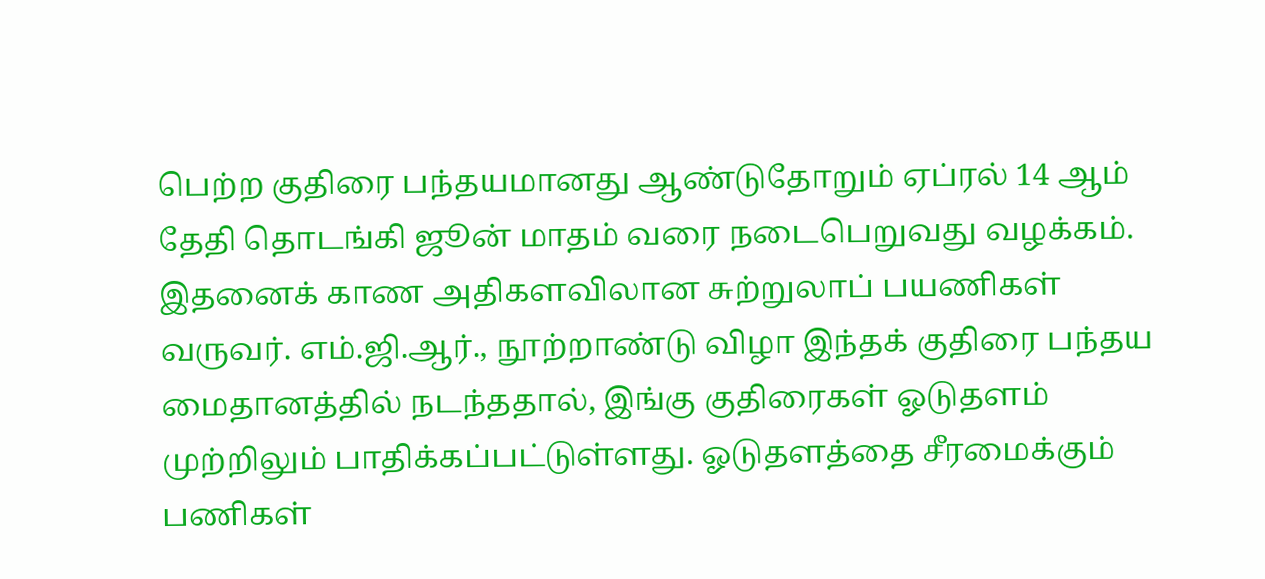பெற்ற குதிரை பந்தயமானது ஆண்டுதோறும் ஏப்ரல் 14 ஆம் தேதி தொடங்கி ஜூன் மாதம் வரை நடைபெறுவது வழக்கம். இதனைக் காண அதிகளவிலான சுற்றுலாப் பயணிகள் வருவர். எம்.ஜி.ஆர்., நூற்றாண்டு விழா இந்தக் குதிரை பந்தய மைதானத்தில் நடந்ததால், இங்கு குதிரைகள் ஓடுதளம் முற்றிலும் பாதிக்கப்பட்டுள்ளது. ஓடுதளத்தை சீரமைக்கும் பணிகள்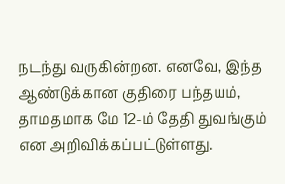நடந்து வருகின்றன. எனவே, இந்த ஆண்டுக்கான குதிரை பந்தயம், தாமதமாக மே 12-ம் தேதி துவங்கும் என அறிவிக்கப்பட்டுள்ளது.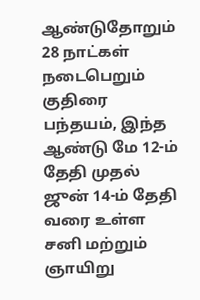ஆண்டுதோறும் 28 நாட்கள் நடைபெறும் குதிரை பந்தயம், இந்த ஆண்டு மே 12-ம் தேதி முதல் ஜுன் 14-ம் தேதி வரை உள்ள சனி மற்றும் ஞாயிறு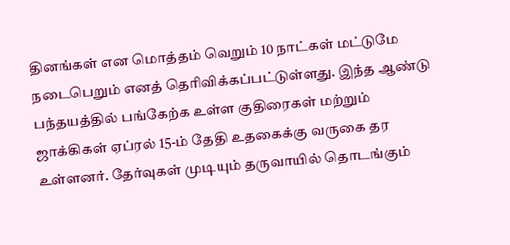தினங்கள் என மொத்தம் வெறும் 10 நாட்கள் மட்டுமே நடைபெறும் எனத் தெரிவிக்கப்பட்டுள்ளது. இந்த ஆண்டு பந்தயத்தில் பங்கேற்க உள்ள குதிரைகள் மற்றும் ஜாக்கிகள் ஏப்ரல் 15-ம் தேதி உதகைக்கு வருகை தர உள்ளனர். தேர்வுகள் முடியும் தருவாயில் தொடங்கும்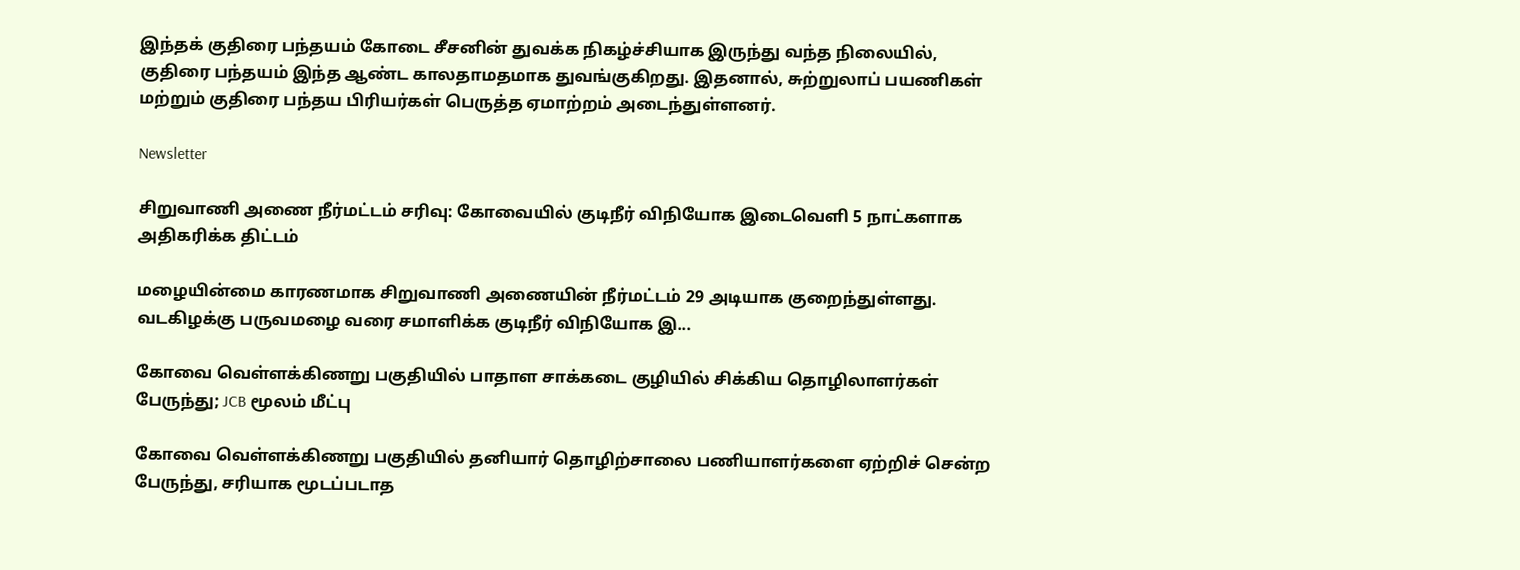இந்தக் குதிரை பந்தயம் கோடை சீசனின் துவக்க நிகழ்ச்சியாக இருந்து வந்த நிலையில், குதிரை பந்தயம் இந்த ஆண்ட காலதாமதமாக துவங்குகிறது. இதனால், சுற்றுலாப் பயணிகள் மற்றும் குதிரை பந்தய பிரியர்கள் பெருத்த ஏமாற்றம் அடைந்துள்ளனர்.

Newsletter

சிறுவாணி அணை நீர்மட்டம் சரிவு: கோவையில் குடிநீர் விநியோக இடைவெளி 5 நாட்களாக அதிகரிக்க திட்டம்

மழையின்மை காரணமாக சிறுவாணி அணையின் நீர்மட்டம் 29 அடியாக குறைந்துள்ளது. வடகிழக்கு பருவமழை வரை சமாளிக்க குடிநீர் விநியோக இ...

கோவை வெள்ளக்கிணறு பகுதியில் பாதாள சாக்கடை குழியில் சிக்கிய தொழிலாளர்கள் பேருந்து; JCB மூலம் மீட்பு

கோவை வெள்ளக்கிணறு பகுதியில் தனியார் தொழிற்சாலை பணியாளர்களை ஏற்றிச் சென்ற பேருந்து, சரியாக மூடப்படாத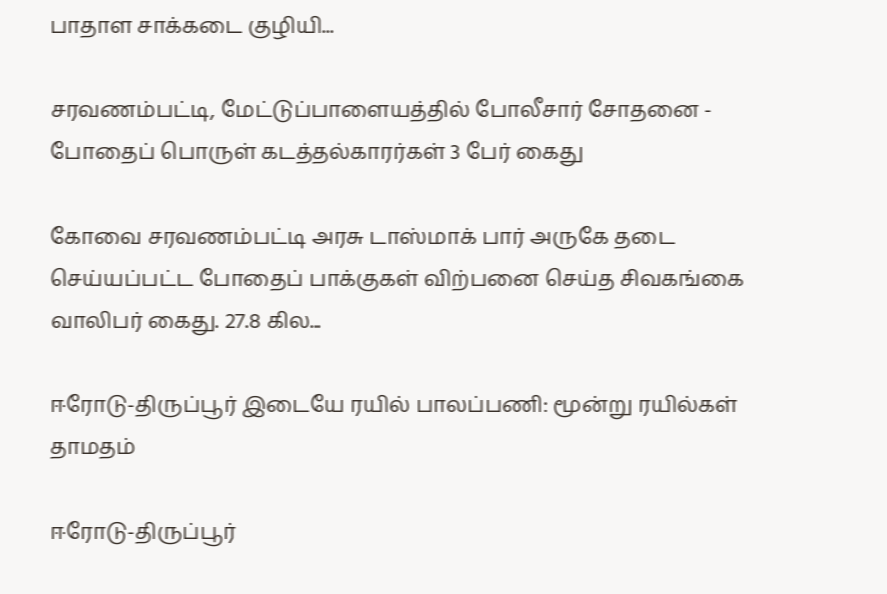பாதாள சாக்கடை குழியி...

சரவணம்பட்டி, மேட்டுப்பாளையத்தில் போலீசார் சோதனை - போதைப் பொருள் கடத்தல்காரர்கள் 3 பேர் கைது

கோவை சரவணம்பட்டி அரசு டாஸ்மாக் பார் அருகே தடை செய்யப்பட்ட போதைப் பாக்குகள் விற்பனை செய்த சிவகங்கை வாலிபர் கைது. 27.8 கில...

ஈரோடு-திருப்பூர் இடையே ரயில் பாலப்பணி: மூன்று ரயில்கள் தாமதம்

ஈரோடு-திருப்பூர்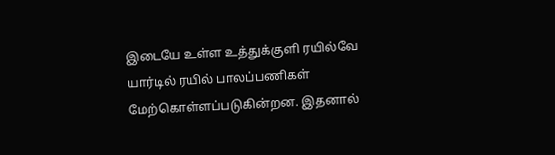இடையே உள்ள உத்துக்குளி ரயில்வே யார்டில் ரயில் பாலப்பணிகள் மேற்கொள்ளப்படுகின்றன. இதனால்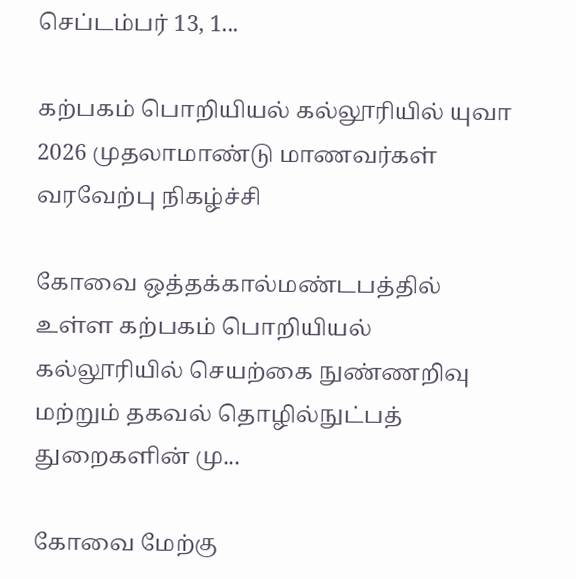செப்டம்பர் 13, 1...

கற்பகம் பொறியியல் கல்லூரியில் யுவா 2026 முதலாமாண்டு மாணவர்கள் வரவேற்பு நிகழ்ச்சி

கோவை ஒத்தக்கால்மண்டபத்தில் உள்ள கற்பகம் பொறியியல் கல்லூரியில் செயற்கை நுண்ணறிவு மற்றும் தகவல் தொழில்நுட்பத் துறைகளின் மு...

கோவை மேற்கு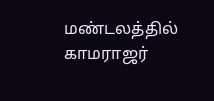மண்டலத்தில் காமராஜர்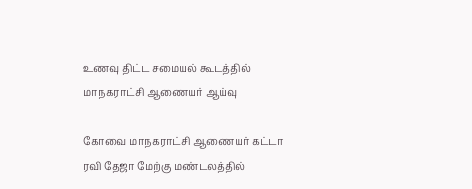உணவு திட்ட சமையல் கூடத்தில் மாநகராட்சி ஆணையர் ஆய்வு

கோவை மாநகராட்சி ஆணையர் கட்டா ரவி தேஜா மேற்கு மண்டலத்தில்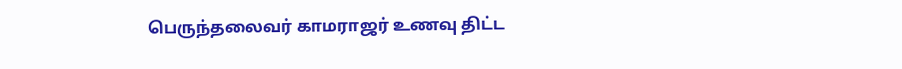பெருந்தலைவர் காமராஜர் உணவு திட்ட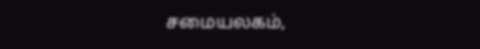சமையலகம்,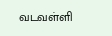வடவள்ளி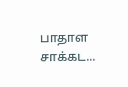பாதாள சாக்கட...